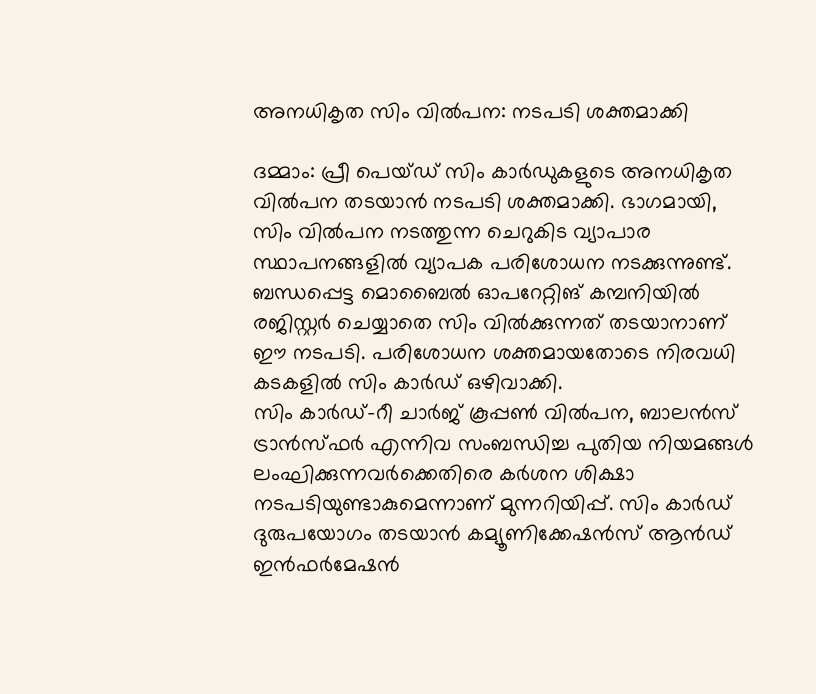അനധികൃത സിം വില്‍പന: നടപടി ശക്തമാക്കി

ദമ്മാം: പ്രീ പെയ്ഡ് സിം കാര്‍ഡുകളുടെ അനധികൃത വില്‍പന തടയാന്‍ നടപടി ശക്തമാക്കി. ഭാഗമായി, സിം വില്‍പന നടത്തുന്ന ചെറുകിട വ്യാപാര സ്ഥാപനങ്ങളില്‍ വ്യാപക പരിശോധന നടക്കുന്നുണ്ട്. ബന്ധപ്പെട്ട മൊബൈല്‍ ഓപറേറ്റിങ് കമ്പനിയില്‍ രജിസ്റ്റര്‍ ചെയ്യാതെ സിം വില്‍ക്കുന്നത് തടയാനാണ് ഈ നടപടി. പരിശോധന ശക്തമായതോടെ നിരവധി കടകളില്‍ സിം കാര്‍ഡ് ഒഴിവാക്കി.
സിം കാര്‍ഡ്-റീ ചാര്‍ജ് കൂപ്പണ്‍ വില്‍പന, ബാലന്‍സ് ട്രാന്‍സ്ഫര്‍ എന്നിവ സംബന്ധിച്ച പുതിയ നിയമങ്ങള്‍ ലംഘിക്കുന്നവര്‍ക്കെതിരെ കര്‍ശന ശിക്ഷാ നടപടിയുണ്ടാകുമെന്നാണ് മുന്നറിയിപ്പ്. സിം കാര്‍ഡ് ദുരുപയോഗം തടയാന്‍ കമ്യൂണിക്കേഷന്‍സ് ആന്‍ഡ് ഇന്‍ഫര്‍മേഷന്‍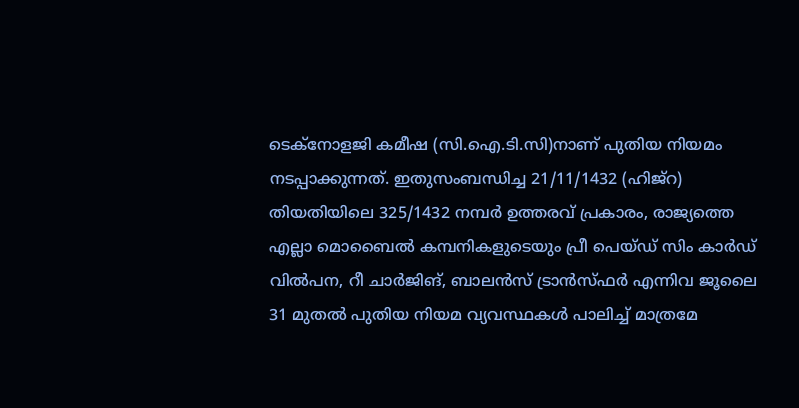ടെക്നോളജി കമീഷ (സി.ഐ.ടി.സി)നാണ് പുതിയ നിയമം നടപ്പാക്കുന്നത്. ഇതുസംബന്ധിച്ച 21/11/1432 (ഹിജ്റ) തിയതിയിലെ 325/1432 നമ്പര്‍ ഉത്തരവ് പ്രകാരം, രാജ്യത്തെ എല്ലാ മൊബൈല്‍ കമ്പനികളുടെയും പ്രീ പെയ്ഡ് സിം കാര്‍ഡ് വില്‍പന, റീ ചാര്‍ജിങ്, ബാലന്‍സ് ട്രാന്‍സ്ഫര്‍ എന്നിവ ജൂലൈ 31 മുതല്‍ പുതിയ നിയമ വ്യവസ്ഥകള്‍ പാലിച്ച് മാത്രമേ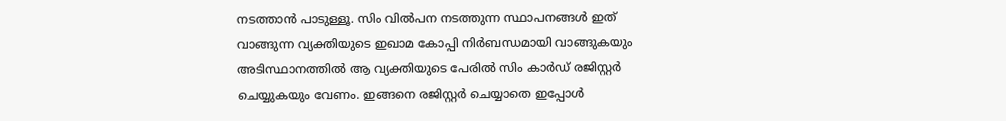നടത്താന്‍ പാടുള്ളൂ. സിം വില്‍പന നടത്തുന്ന സ്ഥാപനങ്ങള്‍ ഇത് വാങ്ങുന്ന വ്യക്തിയുടെ ഇഖാമ കോപ്പി നിര്‍ബന്ധമായി വാങ്ങുകയും അടിസ്ഥാനത്തില്‍ ആ വ്യക്തിയുടെ പേരില്‍ സിം കാര്‍ഡ് രജിസ്റ്റര്‍ ചെയ്യുകയും വേണം. ഇങ്ങനെ രജിസ്റ്റര്‍ ചെയ്യാതെ ഇപ്പോള്‍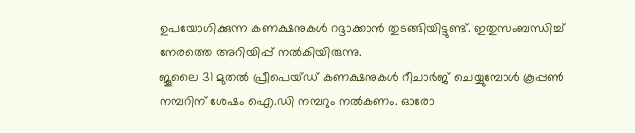ഉപയോഗിക്കുന്ന കണക്ഷനുകള്‍ റദ്ദാക്കാന്‍ തുടങ്ങിയിട്ടുണ്ട്. ഇതുസംബന്ധിച്ച് നേരത്തെ അറിയിപ്പ് നല്‍കിയിരുന്നു.
ജൂലൈ 31 മുതല്‍ പ്രീപെയ്ഡ് കണക്ഷനുകള്‍ റീചാര്‍ജ് ചെയ്യുമ്പോള്‍ കൂപ്പണ്‍ നമ്പറിന് ശേഷം ഐ.ഡി നമ്പറും നല്‍കണം. ഓരോ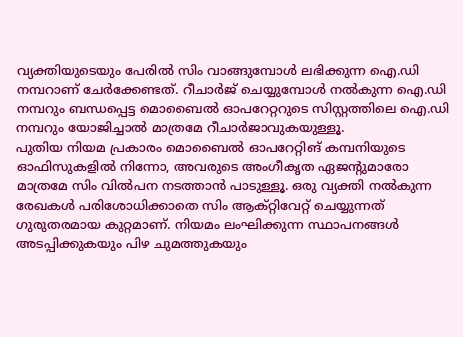വ്യക്തിയുടെയും പേരില്‍ സിം വാങ്ങുമ്പോള്‍ ലഭിക്കുന്ന ഐ.ഡി നമ്പറാണ് ചേര്‍ക്കേണ്ടത്. റീചാര്‍ജ് ചെയ്യുമ്പോള്‍ നല്‍കുന്ന ഐ.ഡി നമ്പറും ബന്ധപ്പെട്ട മൊബൈല്‍ ഓപറേറ്ററുടെ സിസ്റ്റത്തിലെ ഐ.ഡി നമ്പറും യോജിച്ചാല്‍ മാത്രമേ റീചാര്‍ജാവുകയുള്ളൂ.
പുതിയ നിയമ പ്രകാരം മൊബൈല്‍ ഓപറേറ്റിങ് കമ്പനിയുടെ ഓഫിസുകളില്‍ നിന്നോ, അവരുടെ അംഗീകൃത ഏജന്‍റുമാരോ മാത്രമേ സിം വില്‍പന നടത്താന്‍ പാടുള്ളൂ. ഒരു വ്യക്തി നല്‍കുന്ന രേഖകള്‍ പരിശോധിക്കാതെ സിം ആക്റ്റിവേറ്റ് ചെയ്യുന്നത് ഗുരുതരമായ കുറ്റമാണ്. നിയമം ലംഘിക്കുന്ന സ്ഥാപനങ്ങള്‍ അടപ്പിക്കുകയും പിഴ ചുമത്തുകയും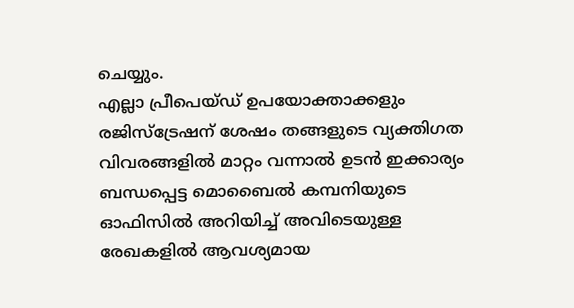ചെയ്യും.
എല്ലാ പ്രീപെയ്ഡ് ഉപയോക്താക്കളും രജിസ്ട്രേഷന് ശേഷം തങ്ങളുടെ വ്യക്തിഗത വിവരങ്ങളില്‍ മാറ്റം വന്നാല്‍ ഉടന്‍ ഇക്കാര്യം ബന്ധപ്പെട്ട മൊബൈല്‍ കമ്പനിയുടെ ഓഫിസില്‍ അറിയിച്ച് അവിടെയുള്ള രേഖകളില്‍ ആവശ്യമായ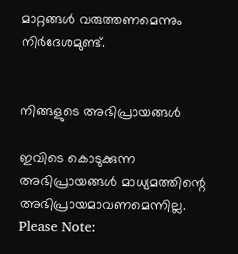മാറ്റങ്ങള്‍ വരുത്തണമെന്നും നിര്‍ദേശമുണ്ട്.


നിങ്ങളുടെ അഭിപ്രായങ്ങള്‍

ഇവിടെ കൊടുക്കുന്ന അഭിപ്രായങ്ങള്‍ മാധ്യമത്തിന്റെ അഭിപ്രായമാവണമെന്നില്ല.
Please Note: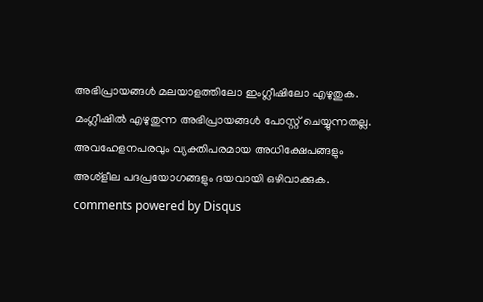അഭിപ്രായങ്ങള്‍ മലയാളത്തിലോ ഇംഗ്ലീഷിലോ എഴുതുക. മംഗ്ലീഷില്‍ എഴുതുന്ന അഭിപ്രായങ്ങള്‍ പോസ്റ്റ് ചെയ്യുന്നതല്ല. അവഹേളനപരവും വ്യക്തിപരമായ അധിക്ഷേപങ്ങളും അശ്ളീല പദപ്രയോഗങ്ങളും ദയവായി ഒഴിവാക്കുക.
comments powered by Disqus